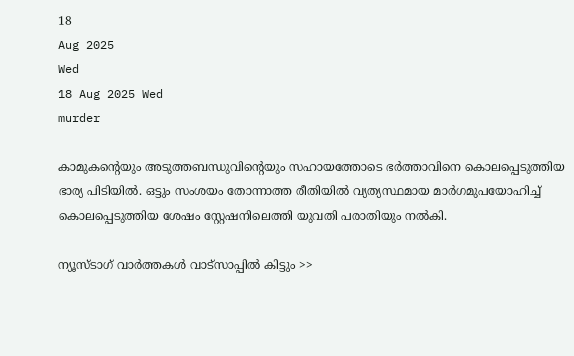18
Aug 2025
Wed
18 Aug 2025 Wed
murder

കാമുകന്റെയും അടുത്തബന്ധുവിന്റെയും സഹായത്തോടെ ഭര്‍ത്താവിനെ കൊലപ്പെടുത്തിയ ഭാര്യ പിടിയില്‍. ഒട്ടും സംശയം തോന്നാത്ത രീതിയില്‍ വ്യത്യസ്ഥമായ മാര്‍ഗമുപയോഹിച്ച് കൊലപ്പെടുത്തിയ ശേഷം സ്റ്റേഷനിലെത്തി യുവതി പരാതിയും നല്‍കി.

ന്യൂസ്ടാഗ് വാര്‍ത്തകള്‍ വാട്‌സാപ്പില്‍ കിട്ടും >>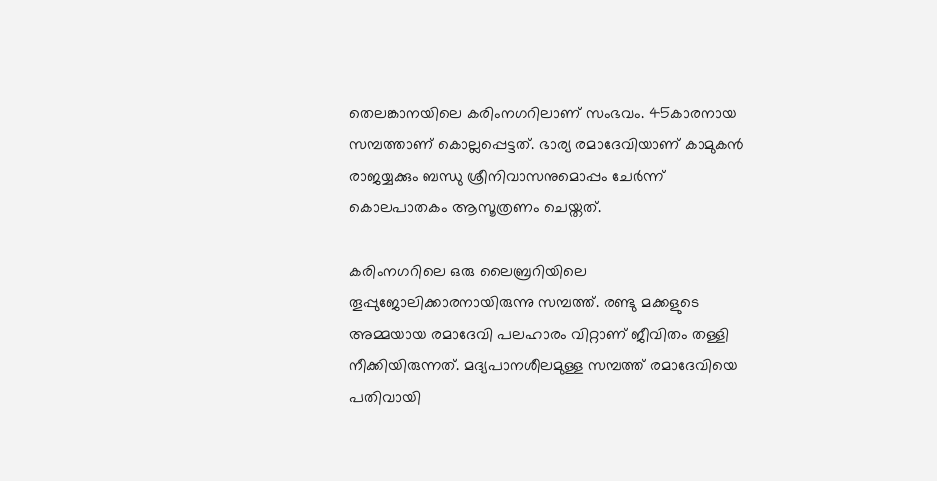തെലങ്കാനയിലെ കരിംനഗറിലാണ് സംഭവം. 45കാരനായ സമ്പത്താണ് കൊല്ലപ്പെട്ടത്. ഭാര്യ രമാദേവിയാണ് കാമുകന്‍ രാജയ്യക്കും ബന്ധു ശ്രീനിവാസനുമൊപ്പം ചേര്‍ന്ന് കൊലപാതകം ആസൂത്രണം ചെയ്തത്.

കരിംനഗറിലെ ഒരു ലൈബ്രറിയിലെ തൂപ്പുജോലിക്കാരനായിരുന്നു സമ്പത്ത്. രണ്ടു മക്കളുടെ അമ്മയായ രമാദേവി പലഹാരം വിറ്റാണ് ജീവിതം തള്ളി നീക്കിയിരുന്നത്. മദ്യപാനശീലമുള്ള സമ്പത്ത് രമാദേവിയെ പതിവായി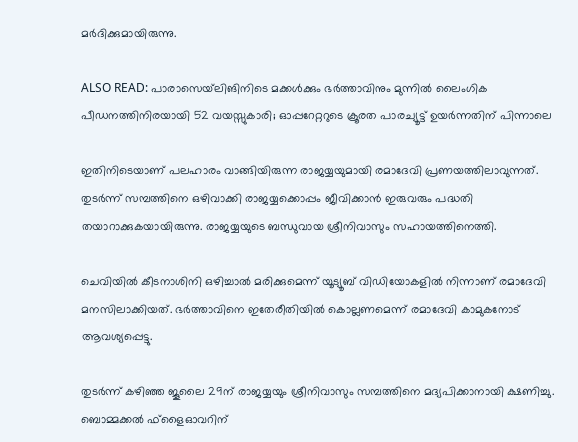മര്‍ദിക്കുമായിരുന്നു.

ALSO READ: പാരാസെയ്‌ലിങിനിടെ മക്കള്‍ക്കും ഭര്‍ത്താവിനും മുന്നില്‍ ലൈംഗിക പീഡനത്തിനിരയായി 52 വയസ്സുകാരി; ഓപ്പറേറ്ററുടെ ക്രൂരത പാരച്യൂട്ട് ഉയര്‍ന്നതിന് പിന്നാലെ

ഇതിനിടെയാണ് പലഹാരം വാങ്ങിയിരുന്ന രാജയ്യയുമായി രമാദേവി പ്രണയത്തിലാവുന്നത്. തുടര്‍ന്ന് സമ്പത്തിനെ ഒഴിവാക്കി രാജയ്യക്കൊപ്പം ജീവിക്കാന്‍ ഇരുവരും പദ്ധതി തയാറാക്കുകയായിരുന്നു. രാജയ്യയുടെ ബന്ധുവായ ശ്രീനിവാസും സഹായത്തിനെത്തി.

ചെവിയില്‍ കീടനാശിനി ഒഴിച്ചാല്‍ മരിക്കുമെന്ന് യൂട്യൂബ് വിഡിയോകളില്‍ നിന്നാണ് രമാദേവി മനസിലാക്കിയത്. ഭര്‍ത്താവിനെ ഇതേരീതിയില്‍ കൊല്ലണമെന്ന് രമാദേവി കാമുകനോട് ആവശ്യപ്പെട്ടു.

തുടര്‍ന്ന് കഴിഞ്ഞ ജൂലൈ 29ന് രാജയ്യയും ശ്രീനിവാസും സമ്പത്തിനെ മദ്യപിക്കാനായി ക്ഷണിച്ചു. ബൊമ്മക്കല്‍ ഫ്‌ളൈഓവറിന്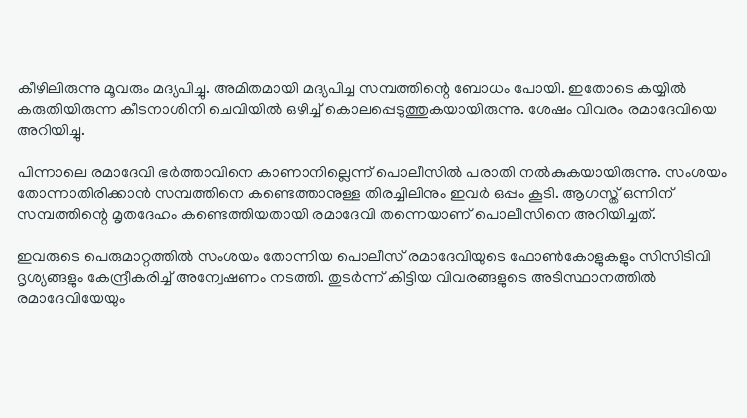കീഴിലിരുന്നു മൂവരും മദ്യപിച്ചു. അമിതമായി മദ്യപിച്ച സമ്പത്തിന്റെ ബോധം പോയി. ഇതോടെ കയ്യില്‍ കരുതിയിരുന്ന കീടനാശിനി ചെവിയില്‍ ഒഴിച്ച് കൊലപ്പെടുത്തുകയായിരുന്നു. ശേഷം വിവരം രമാദേവിയെ അറിയിച്ചു.

പിന്നാലെ രമാദേവി ഭര്‍ത്താവിനെ കാണാനില്ലെന്ന് പൊലീസില്‍ പരാതി നല്‍കുകയായിരുന്നു. സംശയം തോന്നാതിരിക്കാന്‍ സമ്പത്തിനെ കണ്ടെത്താനുള്ള തിരച്ചിലിനും ഇവര്‍ ഒപ്പം കൂടി. ആഗസ്ത് ഒന്നിന് സമ്പത്തിന്റെ മൃതദേഹം കണ്ടെത്തിയതായി രമാദേവി തന്നെയാണ് പൊലീസിനെ അറിയിച്ചത്.

ഇവരുടെ പെരുമാറ്റത്തില്‍ സംശയം തോന്നിയ പൊലീസ് രമാദേവിയുടെ ഫോണ്‍കോളുകളും സിസിടിവി ദൃശ്യങ്ങളും കേന്ദ്രീകരിച്ച് അന്വേഷണം നടത്തി. തുടര്‍ന്ന് കിട്ടിയ വിവരങ്ങളുടെ അടിസ്ഥാനത്തില്‍ രമാദേവിയേയും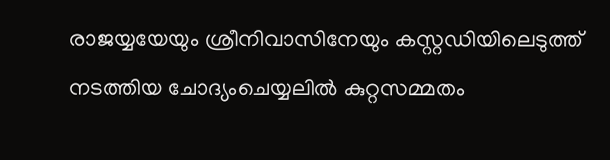രാജയ്യയേയും ശ്രീനിവാസിനേയും കസ്റ്റഡിയിലെടുത്ത് നടത്തിയ ചോദ്യംചെയ്യലില്‍ കുറ്റസമ്മതം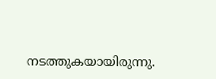നടത്തുകയായിരുന്നു.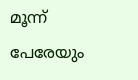മൂന്ന് പേരേയും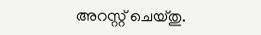അറസ്റ്റ് ചെയ്തു.